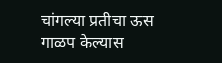चांगल्या प्रतीचा ऊस गाळप केल्यास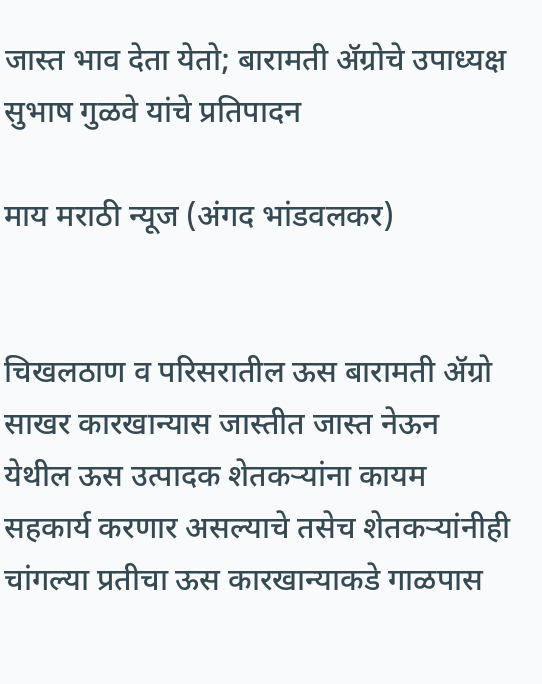जास्त भाव देता येतो; बारामती ॲग्रोचे उपाध्यक्ष सुभाष गुळवे यांचे प्रतिपादन

माय मराठी न्यूज (अंगद भांडवलकर)


चिखलठाण व परिसरातील ऊस बारामती ॲग्रो साखर कारखान्यास जास्तीत जास्त नेऊन येथील ऊस उत्पादक शेतकऱ्यांना कायम सहकार्य करणार असल्याचे तसेच शेतकऱ्यांनीही चांगल्या प्रतीचा ऊस कारखान्याकडे गाळपास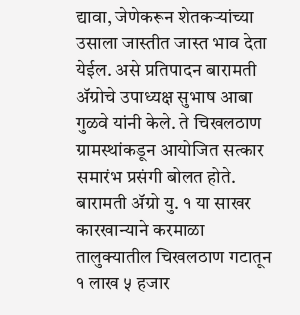द्यावा, जेणेकरून शेतकऱ्यांच्या उसाला जास्तीत जास्त भाव देता येईल. असे प्रतिपादन बारामती ॲग्रोचे उपाध्यक्ष सुभाष आबा गुळवे यांनी केले. ते चिखलठाण ग्रामस्थांकडून आयोजित सत्कार समारंभ प्रसंगी बोलत होते.
बारामती ॲग्रो यु. १ या साखर कारखान्याने करमाळा तालुक्यातील चिखलठाण गटातून १ लाख ५ हजार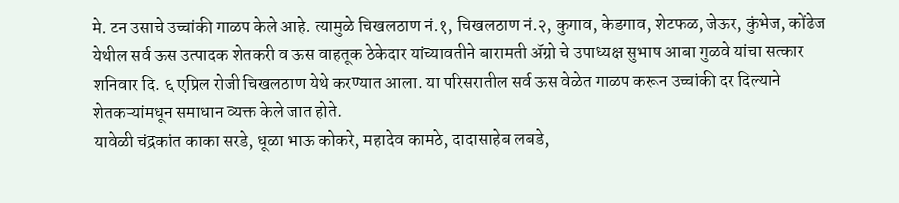मे. टन उसाचे उच्चांकी गाळप केले आहे. त्यामुळे चिखलठाण नं.१, चिखलठाण नं.२, कुगाव, केडगाव, शेटफळ, जेऊर, कुंभेज, कोंढेज येथील सर्व ऊस उत्पादक शेतकरी व ऊस वाहतूक ठेकेदार यांच्यावतीने बारामती ॲग्रो चे उपाध्यक्ष सुभाष आबा गुळवे यांचा सत्कार शनिवार दि. ६ एप्रिल रोजी चिखलठाण येथे करण्यात आला. या परिसरातील सर्व ऊस वेळेत गाळप करून उच्चांकी दर दिल्याने शेतकऱ्यांमधून समाधान व्यक्त केले जात होते.
यावेळी चंद्रकांत काका सरडे, धूळा भाऊ कोकरे, महादेव कामठे, दादासाहेब लबडे,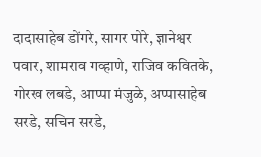दादासाहेब डोंगरे, सागर पोरे, ज्ञानेश्वर पवार, शामराव गव्हाणे, राजिव कवितके, गोरख लबडे, आप्पा मंजुळे, अप्पासाहेब सरडे, सचिन सरडे,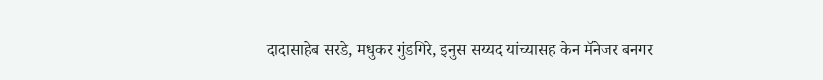दादासाहेब सरडे, मधुकर गुंडगिरे, इनुस सय्यद यांच्यासह केन मॅनेजर बनगर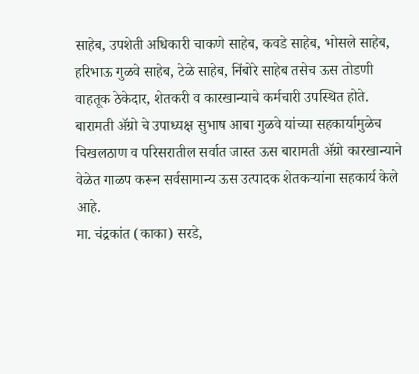साहेब, उपशेती अधिकारी चाकणे साहेब, कवडे साहेब, भोसले साहेब, हरिभाऊ गुळवे साहेब, टेळे साहेब, निंबोरे साहेब तसेच ऊस तोडणी वाहतूक ठेकेदार, शेतकरी व कारखान्याचे कर्मचारी उपस्थित होते.
बारामती ॲग्रो चे उपाध्यक्ष सुभाष आबा गुळवे यांच्या सहकार्यामुळेच चिखलठाण व परिसरातील सर्वात जास्त ऊस बारामती ॲग्रो कारखान्याने वेळेत गाळप करून सर्वसामान्य ऊस उत्पादक शेतकऱ्यांना सहकार्य केले आहे.
मा. चंद्रकांत (काका) सरडे,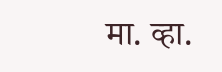मा. व्हा.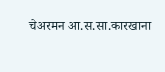चेअरमन आ.स.सा.कारखाना